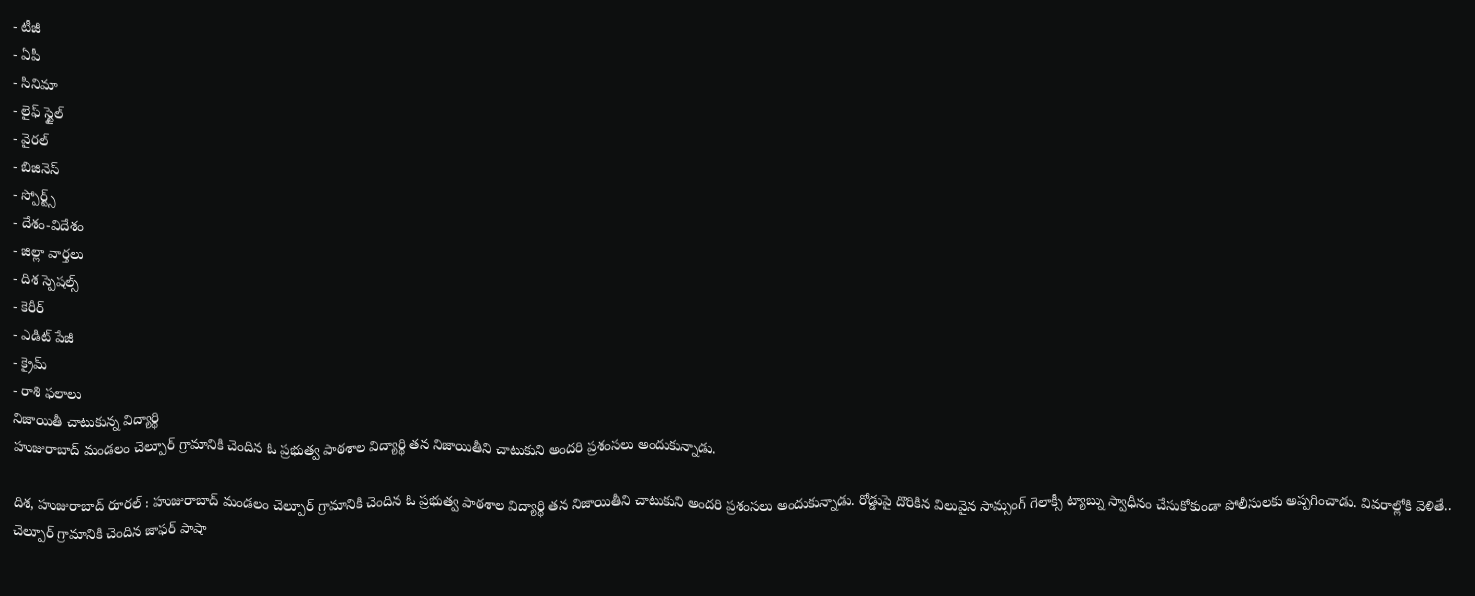- టీజీ
- ఏపీ
- సినిమా
- లైఫ్ స్టైల్
- వైరల్
- బిజినెస్
- స్పోర్ట్స్
- దేశం-విదేశం
- జిల్లా వార్తలు
- దిశ స్పెషల్స్
- కెరీర్
- ఎడిట్ పేజీ
- క్రైమ్
- రాశి ఫలాలు
నిజాయితీ చాటుకున్న విద్యార్థి
హుజురాబాద్ మండలం చెల్పూర్ గ్రామానికి చెందిన ఓ ప్రభుత్వ పాఠశాల విద్యార్థి తన నిజాయితీని చాటుకుని అందరి ప్రశంసలు అందుకున్నాడు.

దిశ, హుజురాబాద్ రూరల్ : హుజురాబాద్ మండలం చెల్పూర్ గ్రామానికి చెందిన ఓ ప్రభుత్వ పాఠశాల విద్యార్థి తన నిజాయితీని చాటుకుని అందరి ప్రశంసలు అందుకున్నాడు. రోడ్డుపై దొరికిన విలువైన సామ్సంగ్ గెలాక్సీ ట్యాబ్ను స్వాధీనం చేసుకోకుండా పోలీసులకు అప్పగించాడు. వివరాల్లోకి వెళితే.. చెల్పూర్ గ్రామానికి చెందిన జాఫర్ పాషా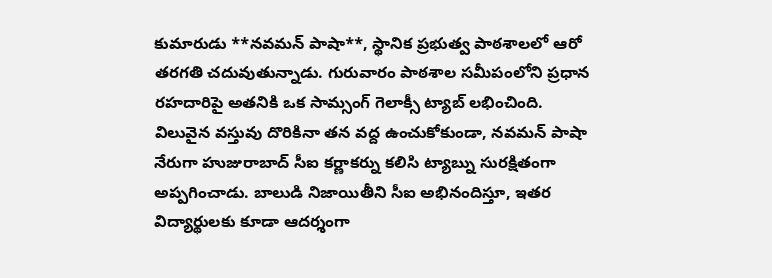కుమారుడు **నవమన్ పాషా**, స్థానిక ప్రభుత్వ పాఠశాలలో ఆరో తరగతి చదువుతున్నాడు. గురువారం పాఠశాల సమీపంలోని ప్రధాన రహదారిపై అతనికి ఒక సామ్సంగ్ గెలాక్సీ ట్యాబ్ లభించింది.
విలువైన వస్తువు దొరికినా తన వద్ద ఉంచుకోకుండా, నవమన్ పాషా నేరుగా హుజురాబాద్ సీఐ కర్ణాకర్ను కలిసి ట్యాబ్ను సురక్షితంగా అప్పగించాడు. బాలుడి నిజాయితీని సీఐ అభినందిస్తూ, ఇతర విద్యార్థులకు కూడా ఆదర్శంగా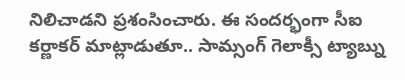నిలిచాడని ప్రశంసించారు. ఈ సందర్భంగా సీఐ కర్ణాకర్ మాట్లాడుతూ.. సామ్సంగ్ గెలాక్సీ ట్యాబ్ను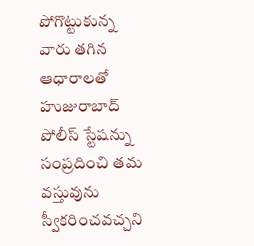పోగొట్టుకున్న వారు తగిన ఆధారాలతో హుజురాబాద్ పోలీస్ స్టేషన్ను సంప్రదించి తమ వస్తువును స్వీకరించవచ్చని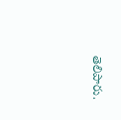తెలిపారు.